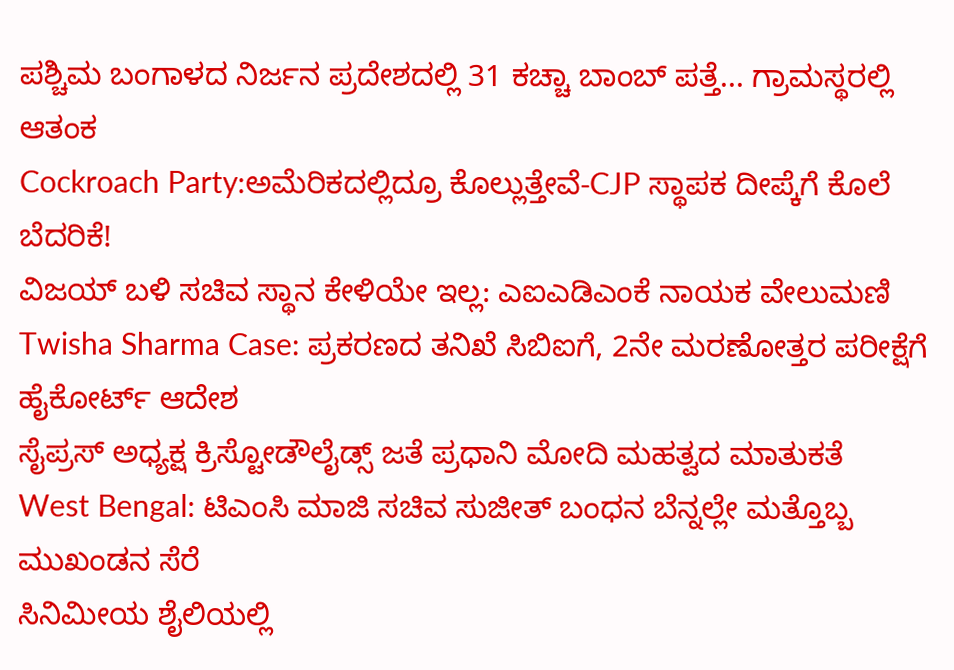ಪಶ್ಚಿಮ ಬಂಗಾಳದ ನಿರ್ಜನ ಪ್ರದೇಶದಲ್ಲಿ 31 ಕಚ್ಚಾ ಬಾಂಬ್ ಪತ್ತೆ... ಗ್ರಾಮಸ್ಥರಲ್ಲಿ ಆತಂಕ
Cockroach Party:ಅಮೆರಿಕದಲ್ಲಿದ್ರೂ ಕೊಲ್ಲುತ್ತೇವೆ-CJP ಸ್ಥಾಪಕ ದೀಪ್ಕೆಗೆ ಕೊಲೆ ಬೆದರಿಕೆ!
ವಿಜಯ್ ಬಳಿ ಸಚಿವ ಸ್ಥಾನ ಕೇಳಿಯೇ ಇಲ್ಲ: ಎಐಎಡಿಎಂಕೆ ನಾಯಕ ವೇಲುಮಣಿ
Twisha Sharma Case: ಪ್ರಕರಣದ ತನಿಖೆ ಸಿಬಿಐಗೆ, 2ನೇ ಮರಣೋತ್ತರ ಪರೀಕ್ಷೆಗೆ ಹೈಕೋರ್ಟ್ ಆದೇಶ
ಸೈಪ್ರಸ್ ಅಧ್ಯಕ್ಷ ಕ್ರಿಸ್ಟೋಡೌಲೈಡ್ಸ್ ಜತೆ ಪ್ರಧಾನಿ ಮೋದಿ ಮಹತ್ವದ ಮಾತುಕತೆ
West Bengal: ಟಿಎಂಸಿ ಮಾಜಿ ಸಚಿವ ಸುಜೀತ್ ಬಂಧನ ಬೆನ್ನಲ್ಲೇ ಮತ್ತೊಬ್ಬ ಮುಖಂಡನ ಸೆರೆ
ಸಿನಿಮೀಯ ಶೈಲಿಯಲ್ಲಿ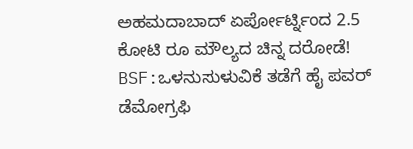ಅಹಮದಾಬಾದ್ ಏರ್ಪೋರ್ಟ್ನಿಂದ 2.5 ಕೋಟಿ ರೂ ಮೌಲ್ಯದ ಚಿನ್ನ ದರೋಡೆ!
BSF:ಒಳನುಸುಳುವಿಕೆ ತಡೆಗೆ ಹೈ ಪವರ್ ಡೆಮೋಗ್ರಫಿ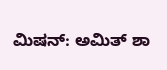ಮಿಷನ್: ಅಮಿತ್ ಶಾ